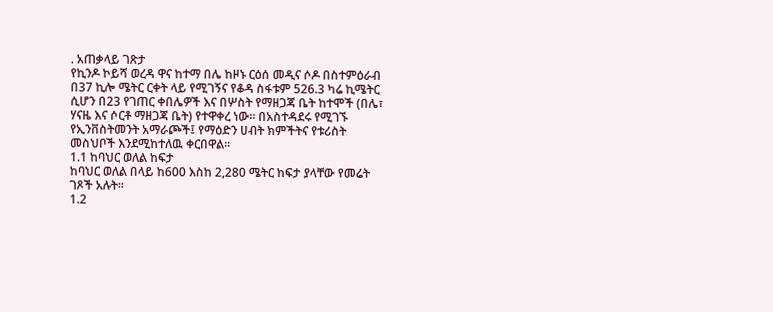. አጠቃላይ ገጽታ
የኪንዶ ኮይሻ ወረዳ ዋና ከተማ በሌ ከዞኑ ርዕሰ መዲና ሶዶ በስተምዕራብ በ37 ኪሎ ሜትር ርቀት ላይ የሚገኝና የቆዳ ስፋቱም 526.3 ካሬ ኪሜትር ሲሆን በ23 የገጠር ቀበሌዎች እና በሦስት የማዘጋጃ ቤት ከተሞች (በሌ፣ ሃናዜ እና ሶርቶ ማዘጋጃ ቤት) የተዋቀረ ነው፡፡ በአስተዳደሩ የሚገኙ የኢንቨስትመንት አማራጮች፤ የማዕድን ሀብት ክምችትና የቱሪስት መስህቦች እንደሚከተለዉ ቀርበዋል፡፡
1.1 ከባህር ወለል ከፍታ
ከባህር ወለል በላይ ከ600 እስከ 2,280 ሜትር ከፍታ ያላቸው የመሬት ገጾች አሉት፡፡
1.2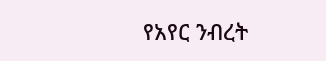የአየር ንብረት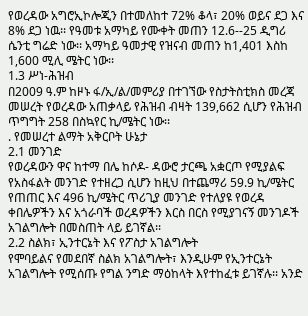የወረዳው አግሮኢኮሎጂን በተመለከተ 72% ቆላ፣ 20% ወይና ደጋ እና 8% ደጋ ነዉ፡፡ የዓመቱ አማካይ የሙቀት መጠን 12.6--25 ዲግሪ ሴንቲ ግሬድ ነው፡፡ አማካይ ዓመታዊ የዝናብ መጠን ከ1,401 እስከ 1,600 ሚሊ ሜትር ነው፡፡
1.3 ሥነ-ሕዝብ
በ2009 ዓ.ም ከዞኑ ፋ/ኢ/ል/መምሪያ በተገኘው የስታትስቲክስ መረጃ መሠረት የወረዳው አጠቃላይ የሕዝብ ብዛት 139,662 ሲሆን የሕዝብ ጥግግት 258 በስኳየር ኪ/ሜትር ነው፡፡
. የመሠረተ ልማት አቅርቦት ሁኔታ
2.1 መንገድ
የወረዳውን ዋና ከተማ በሌ ከሶዶ- ዳውሮ ታርጫ አቋርጦ የሚያልፍ የአስፋልት መንገድ የተዘረጋ ሲሆን ከዚህ በተጨማሪ 59.9 ኪ/ሜትር የጠጠር እና 496 ኪ/ሜትር ጥሪጊያ መንገድ የተለያዩ የወረዳ ቀበሌዎችን እና አጎራባች ወረዳዎችን እርስ በርስ የሚያገናኝ መንገዶች አገልግሎት በመስጠት ላይ ይገኛል፡፡
2.2 ስልክ፣ ኢንተርኔት እና የፖስታ አገልግሎት
የሞባይልና የመደበኛ ስልክ አገልግሎት፣ እንዲሁም የኢንተርኔት አገልግሎት የሚሰጡ የግል ንግድ ማዕከላት እየተከፈቱ ይገኛሉ፡፡ አንድ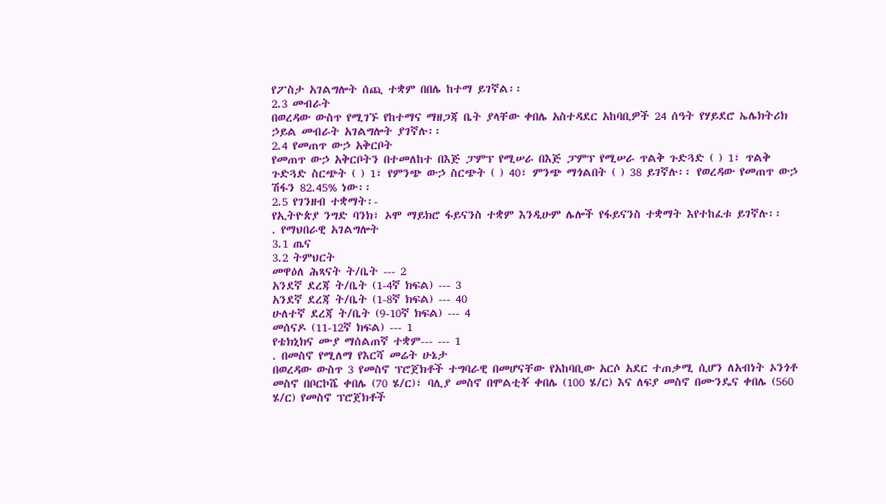የፖስታ አገልግሎት ሰጪ ተቋም በበሌ ከተማ ይገኛል፡፡
2.3 መብራት
በወረዳው ውስጥ የሚገኙ የከተማና ማዘጋጃ ቤት ያላቸው ቀበሌ አስተዳደር አከባቢዎች 24 ሰዓት የሃይደሮ ኤሌክትሪክ ኃይል መብራት አገልግሎት ያገኛሉ፡፡
2.4 የመጠጥ ውኃ አቅርቦት
የመጠጥ ውኃ አቅርቦትን በተመለከተ በእጅ ፓምፕ የሚሠራ በእጅ ፓምፕ የሚሠራ ጥልቅ ጉድጓድ ( ) 1፣ ጥልቅ ጉድጓድ ስርጭት ( ) 1፣ የምንጭ ውኃ ስርጭት ( ) 40፣ ምንጭ ማጎልበት ( ) 38 ይገኛሉ፡፡ የወረዳው የመጠጥ ውኃ ሽፋን 82.45% ነው፡፡
2.5 የገንዘብ ተቋማት፡-
የኢትዮጵያ ንግድ ባንክ፣ ኦሞ ማይክሮ ፋይናንስ ተቋም እንዲሁም ሌሎች የፋይናንስ ተቋማት እየተከፈቱ ይገኛሉ፡፡
. የማህበራዊ አገልግሎት
3.1 ጤና
3.2 ትምህርት
መዋዕለ ሕጻናት ት/ቤት --- 2
አንደኛ ደረጃ ት/ቤት (1-4ኛ ክፍል) --- 3
አንደኛ ደረጃ ት/ቤት (1-8ኛ ክፍል) --- 40
ሁለተኛ ደረጃ ት/ቤት (9-10ኛ ክፍል) --- 4
መሰናዶ (11-12ኛ ክፍል) --- 1
የቴክኒክና ሙያ ማሰልጠኛ ተቋም--- --- 1
. በመስኖ የሚለማ የእርሻ መሬት ሁኔታ
በወረዳው ውስጥ 3 የመስኖ ፕሮጀክቶች ተግባራዊ በመሆናቸው የአከባቢው አርሶ አደር ተጠቃሚ ሲሆን ለአብነት ኦንጎቶ መስኖ በቦርኮሼ ቀበሌ (70 ሄ/ር)፣ ባሊያ መስኖ በሞልቲቾ ቀበሌ (100 ሄ/ር) እና ለፍያ መስኖ በሙንዴና ቀበሌ (560 ሄ/ር) የመስኖ ፕሮጀክቶች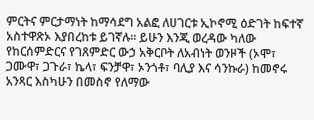ምርትና ምርታማነት ከማሳደግ አልፎ ለሀገርቱ ኢኮኖሚ ዕድገት ከፍተኛ አስተዋጽኦ እያበረከቱ ይገኛሉ፡፡ ይሁን እንጂ ወረዳው ካለው የከርሰምድርና የገጸምድር ውኃ አቅርቦት ለአብነት ወንዞች (ኦሞ፣ ጋሙዋ፣ ጋጉራ፣ ኬላ፣ ፍንቻዋ፣ ኦንጎቶ፣ ባሊያ እና ሳንኩራ) ከመኖሩ አንጻር እስካሁን በመስኖ የለማው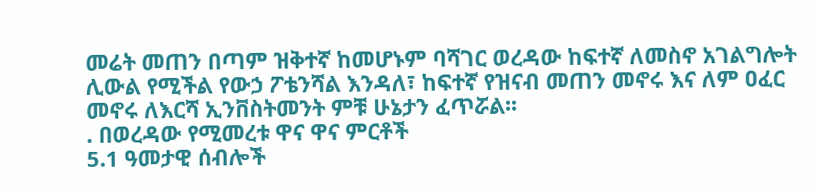መሬት መጠን በጣም ዝቅተኛ ከመሆኑም ባሻገር ወረዳው ከፍተኛ ለመስኖ አገልግሎት ሊውል የሚችል የውኃ ፖቴንሻል እንዳለ፣ ከፍተኛ የዝናብ መጠን መኖሩ እና ለም ዐፈር መኖሩ ለእርሻ ኢንቨስትመንት ምቹ ሁኔታን ፈጥሯል፡፡
. በወረዳው የሚመረቱ ዋና ዋና ምርቶች
5.1 ዓመታዊ ሰብሎች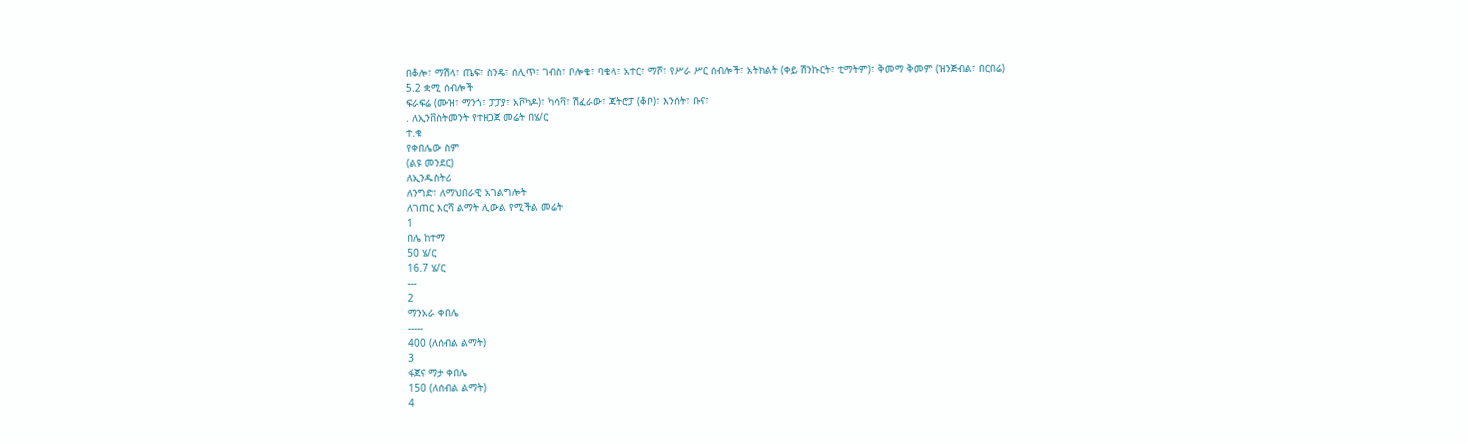በቆሎ፣ ማሽላ፣ ጤፍ፣ ስንዴ፣ ሰሊጥ፣ ገብስ፣ ቦሎቄ፣ ባቄላ፣ አተር፣ ማሾ፣ የሥራ ሥር ሰብሎች፣ አትክልት (ቀይ ሽንኩርት፣ ቲማትም)፣ ቅመማ ቅመም (ዝንጅብል፣ በርበሬ)
5.2 ቋሚ ሰብሎች
ፍራፍሬ (ሙዝ፣ ማንጎ፣ ፓፓያ፣ አቮካዶ)፣ ካሳቫ፣ ሽፈራው፣ ጃትሮፓ (ቆቦ)፣ እንሰት፣ ቡና፣
. ለኢንቨስትመንት የተዘጋጀ መሬት በሄ/ር
ተ.ቁ
የቀበሌው ስም
(ልዩ መንደር)
ለኢንዱስትሪ
ለንግድ፣ ለማህበራዊ አገልግሎት
ለገጠር እርሻ ልማት ሊውል የሚችል መሬት
1
በሌ ከተማ
50 ሄ/ር
16.7 ሄ/ር
---
2
ማንአራ ቀበሌ
-----
400 (ለሰብል ልማት)
3
ፋጀና ማታ ቀበሌ
150 (ለሰብል ልማት)
4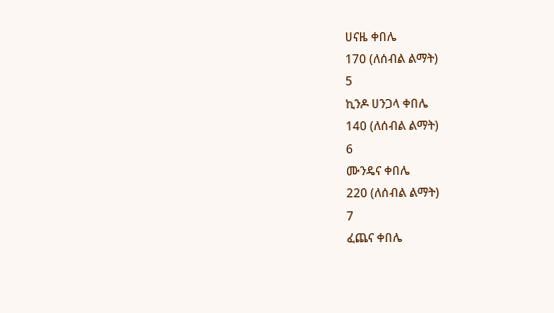ሀናዜ ቀበሌ
170 (ለሰብል ልማት)
5
ኪንዶ ሀንጋላ ቀበሌ
140 (ለሰብል ልማት)
6
ሙንዴና ቀበሌ
220 (ለሰብል ልማት)
7
ፈጨና ቀበሌ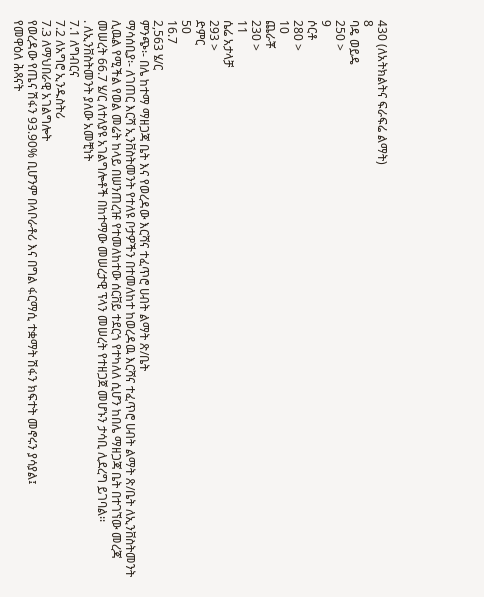430 (ለአትክልትና ፍራፍሬ ልማት)
8
ባዴ ወይዴ
250 >
9
ሶርቶ
280 >
10
ጨራቾ
230 >
11
ሴሬ አታላቻ
293 >
ድምር
50
16.7
2,563 ሄ/ር
ምንጭ፡- በሌ ከተማ ማዘጋጃ ቤት እና የወረዳው እርሻና ተፈጥሮ ሀብት ልማት ጽ/ቤት
ማሳሰቢያ፡- ለገጠር እርሻ ኢንቨስትመንት የተለዩ ቦታዎችን በተመለከተ ከወረዳዉ እርሻና ተፈጥሮ ሀብት ልማት ጽ/ቤት ለኢንቨስትመንት ሊዉል የሚችል የወል መሬት ከላይ በሠንጠረዡ የተመለከተው ሰርቨይ ተደርጎ የተካለለ ሲሆን ከበሌ ማዘጋጃ ቤት በተገኘው መረጃ መሠረት 66.7 ሄ/ር ለተለያዩ አገልግሎቶች በከተማው መሠረታዊ ፕላን መሠረት የተዘጋጀ መሆኑን ታሳቢ ሊደረግ ይገባል፡፡
. ለኢንቨስትመንት ያለው አመቺነት
7.1 ለግብርና
7.2 ለአግሮ ኢንዱስትሪ
7.3 ለማህበራዊ አገልግሎት
የወረዳው የጤና ሽፋን 93.90% ቢሆንም በላቦራቶሪ እና በግል ፋርማሲ ተቋማት ሽፋን ክፍተት መኖሩን ያሳያል፤
የመዋዕለ ሕጻናት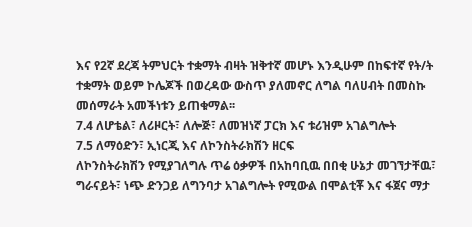እና የ2ኛ ደረጃ ትምህርት ተቋማት ብዛት ዝቅተኛ መሆኑ እንዲሁም በከፍተኛ የት/ት ተቋማት ወይም ኮሌጆች በወረዳው ውስጥ ያለመኖር ለግል ባለሀብት በመስኩ መሰማራት አመችነቱን ይጠቁማል፡፡
7.4 ለሆቴል፣ ለሪዞርት፣ ለሎጅ፣ ለመዝነኛ ፓርክ እና ቱሪዝም አገልግሎት
7.5 ለማዕድን፣ ኢነርጂ እና ለኮንስትራክሽን ዘርፍ
ለኮንስትራክሽን የሚያገለግሉ ጥሬ ዕቃዎች በአከባቢዉ በበቂ ሁኔታ መገኘታቸዉ፣ ግራናይት፣ ነጭ ድንጋይ ለግንባታ አገልግሎት የሚውል በሞልቲቾ እና ፋጀና ማታ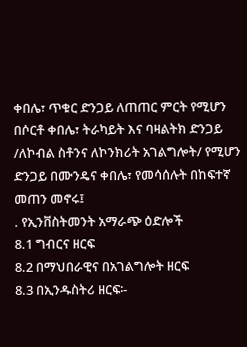ቀበሌ፣ ጥቁር ድንጋይ ለጠጠር ምርት የሚሆን በሶርቶ ቀበሌ፣ ትራካይት እና ባዛልትክ ድንጋይ /ለኮብል ስቶንና ለኮንክሪት አገልግሎት/ የሚሆን ድንጋይ በሙንዴና ቀበሌ፣ የመሳሰሉት በከፍተኛ መጠን መኖሩ፤
. የኢንቨስትመንት አማራጭ ዕድሎች
8.1 ግብርና ዘርፍ
8.2 በማህበራዊና በአገልግሎት ዘርፍ
8.3 በኢንዱስትሪ ዘርፍ፡-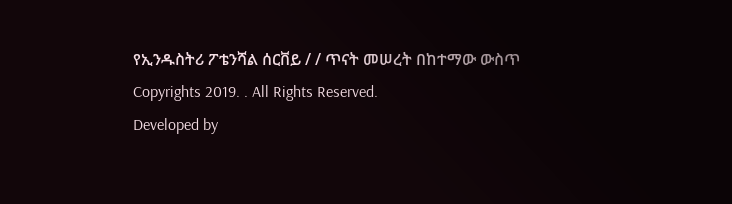የኢንዱስትሪ ፖቴንሻል ሰርቨይ / / ጥናት መሠረት በከተማው ውስጥ
Copyrights 2019. . All Rights Reserved.
Developed by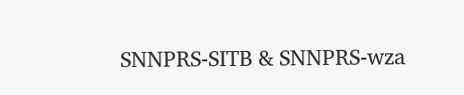SNNPRS-SITB & SNNPRS-wza